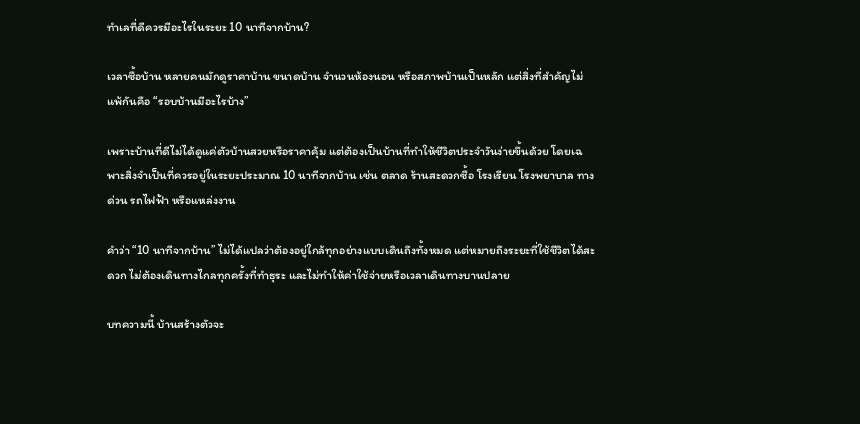ทำเลที่ดีควรมีอะไรในระยะ 10 นาทีจากบ้าน?

เวลาซื้อบ้าน หลายคนมักดูราคาบ้าน ขนาดบ้าน จำนวนห้องนอน หรือสภาพบ้านเป็นหลัก แต่สิ่งที่สำคัญไม่แพ้กันคือ “รอบบ้านมีอะไรบ้าง”

เพราะบ้านที่ดีไม่ได้ดูแค่ตัวบ้านสวยหรือราคาคุ้ม แต่ต้องเป็นบ้านที่ทำให้ชีวิตประจำวันง่ายขึ้นด้วย โดยเฉพาะสิ่งจำเป็นที่ควรอยู่ในระยะประมาณ 10 นาทีจากบ้าน เช่น ตลาด ร้านสะดวกซื้อ โรงเรียน โรงพยาบาล ทางด่วน รถไฟฟ้า หรือแหล่งงาน

คำว่า “10 นาทีจากบ้าน” ไม่ได้แปลว่าต้องอยู่ใกล้ทุกอย่างแบบเดินถึงทั้งหมด แต่หมายถึงระยะที่ใช้ชีวิตได้สะดวก ไม่ต้องเดินทางไกลทุกครั้งที่ทำธุระ และไม่ทำให้ค่าใช้จ่ายหรือเวลาเดินทางบานปลาย

บทความนี้ บ้านสร้างตัวจะ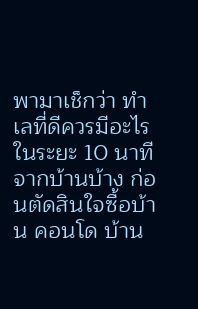พามาเช็กว่า ทำเลที่ดีควรมีอะไรในระยะ 10 นาทีจากบ้านบ้าง ก่อนตัดสินใจซื้อบ้าน คอนโด บ้าน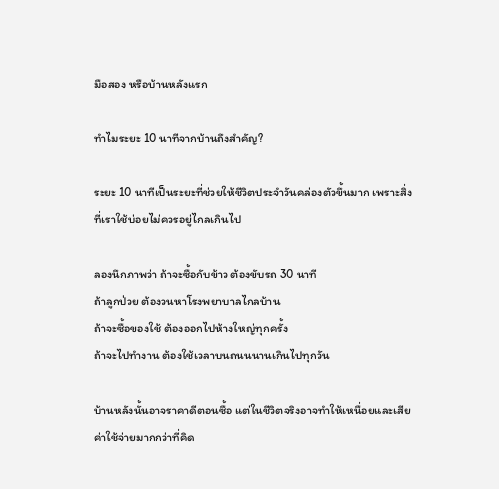มือสอง หรือบ้านหลังแรก

ทำไมระยะ 10 นาทีจากบ้านถึงสำคัญ?

ระยะ 10 นาทีเป็นระยะที่ช่วยให้ชีวิตประจำวันคล่องตัวขึ้นมาก เพราะสิ่งที่เราใช้บ่อยไม่ควรอยู่ไกลเกินไป

ลองนึกภาพว่า ถ้าจะซื้อกับข้าว ต้องขับรถ 30 นาที
ถ้าลูกป่วย ต้องวนหาโรงพยาบาลไกลบ้าน
ถ้าจะซื้อของใช้ ต้องออกไปห้างใหญ่ทุกครั้ง
ถ้าจะไปทำงาน ต้องใช้เวลาบนถนนนานเกินไปทุกวัน

บ้านหลังนั้นอาจราคาดีตอนซื้อ แต่ในชีวิตจริงอาจทำให้เหนื่อยและเสียค่าใช้จ่ายมากกว่าที่คิด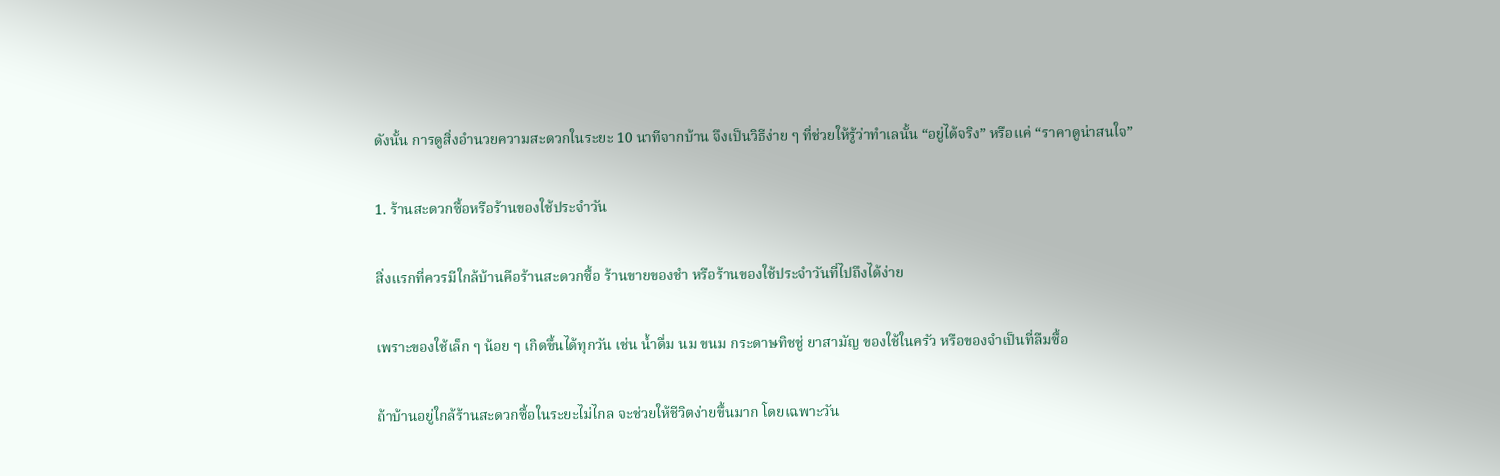ดังนั้น การดูสิ่งอำนวยความสะดวกในระยะ 10 นาทีจากบ้าน จึงเป็นวิธีง่าย ๆ ที่ช่วยให้รู้ว่าทำเลนั้น “อยู่ได้จริง” หรือแค่ “ราคาดูน่าสนใจ”

1. ร้านสะดวกซื้อหรือร้านของใช้ประจำวัน

สิ่งแรกที่ควรมีใกล้บ้านคือร้านสะดวกซื้อ ร้านขายของชำ หรือร้านของใช้ประจำวันที่ไปถึงได้ง่าย

เพราะของใช้เล็ก ๆ น้อย ๆ เกิดขึ้นได้ทุกวัน เช่น น้ำดื่ม นม ขนม กระดาษทิชชู่ ยาสามัญ ของใช้ในครัว หรือของจำเป็นที่ลืมซื้อ

ถ้าบ้านอยู่ใกล้ร้านสะดวกซื้อในระยะไม่ไกล จะช่วยให้ชีวิตง่ายขึ้นมาก โดยเฉพาะวัน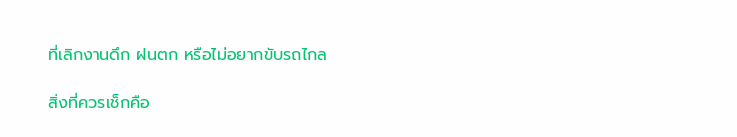ที่เลิกงานดึก ฝนตก หรือไม่อยากขับรถไกล

สิ่งที่ควรเช็กคือ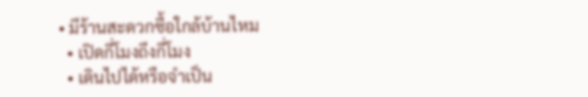• มีร้านสะดวกซื้อใกล้บ้านไหม
  • เปิดกี่โมงถึงกี่โมง
  • เดินไปได้หรือจำเป็น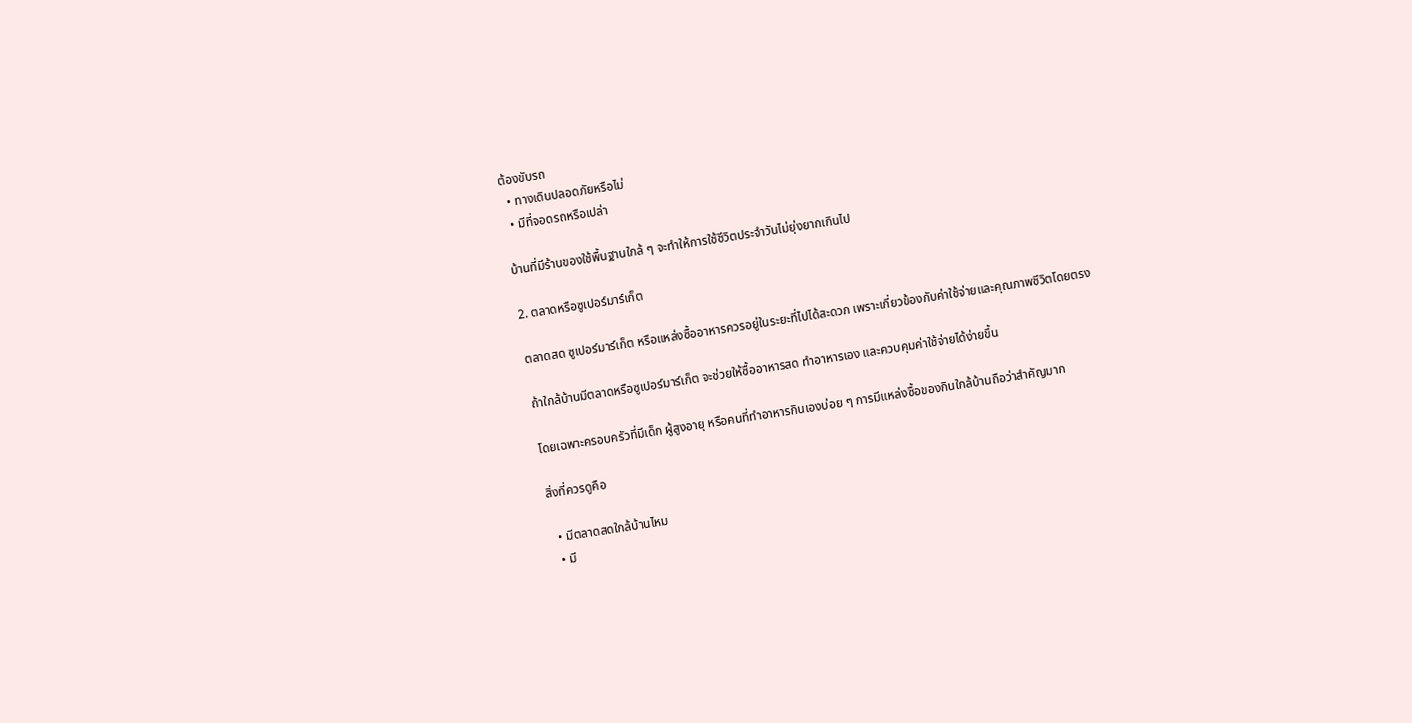ต้องขับรถ
  • ทางเดินปลอดภัยหรือไม่
  • มีที่จอดรถหรือเปล่า

บ้านที่มีร้านของใช้พื้นฐานใกล้ ๆ จะทำให้การใช้ชีวิตประจำวันไม่ยุ่งยากเกินไป

2. ตลาดหรือซูเปอร์มาร์เก็ต

ตลาดสด ซูเปอร์มาร์เก็ต หรือแหล่งซื้ออาหารควรอยู่ในระยะที่ไปได้สะดวก เพราะเกี่ยวข้องกับค่าใช้จ่ายและคุณภาพชีวิตโดยตรง

ถ้าใกล้บ้านมีตลาดหรือซูเปอร์มาร์เก็ต จะช่วยให้ซื้ออาหารสด ทำอาหารเอง และควบคุมค่าใช้จ่ายได้ง่ายขึ้น

โดยเฉพาะครอบครัวที่มีเด็ก ผู้สูงอายุ หรือคนที่ทำอาหารกินเองบ่อย ๆ การมีแหล่งซื้อของกินใกล้บ้านถือว่าสำคัญมาก

สิ่งที่ควรดูคือ

  • มีตลาดสดใกล้บ้านไหม
  • มี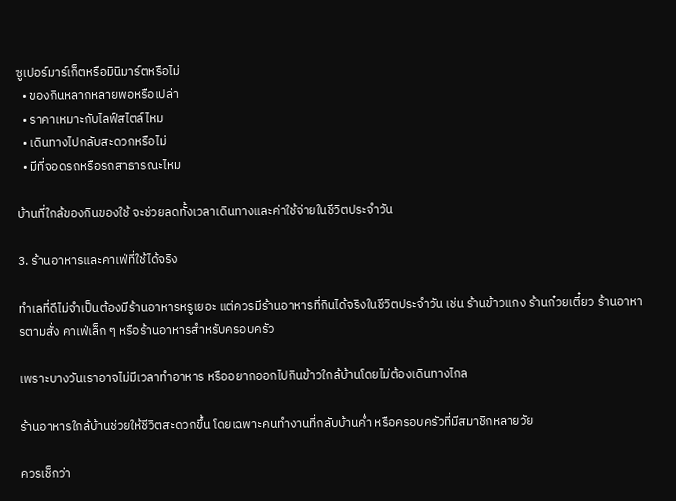ซูเปอร์มาร์เก็ตหรือมินิมาร์ตหรือไม่
  • ของกินหลากหลายพอหรือเปล่า
  • ราคาเหมาะกับไลฟ์สไตล์ไหม
  • เดินทางไปกลับสะดวกหรือไม่
  • มีที่จอดรถหรือรถสาธารณะไหม

บ้านที่ใกล้ของกินของใช้ จะช่วยลดทั้งเวลาเดินทางและค่าใช้จ่ายในชีวิตประจำวัน

3. ร้านอาหารและคาเฟ่ที่ใช้ได้จริง

ทำเลที่ดีไม่จำเป็นต้องมีร้านอาหารหรูเยอะ แต่ควรมีร้านอาหารที่กินได้จริงในชีวิตประจำวัน เช่น ร้านข้าวแกง ร้านก๋วยเตี๋ยว ร้านอาหารตามสั่ง คาเฟ่เล็ก ๆ หรือร้านอาหารสำหรับครอบครัว

เพราะบางวันเราอาจไม่มีเวลาทำอาหาร หรืออยากออกไปกินข้าวใกล้บ้านโดยไม่ต้องเดินทางไกล

ร้านอาหารใกล้บ้านช่วยให้ชีวิตสะดวกขึ้น โดยเฉพาะคนทำงานที่กลับบ้านค่ำ หรือครอบครัวที่มีสมาชิกหลายวัย

ควรเช็กว่า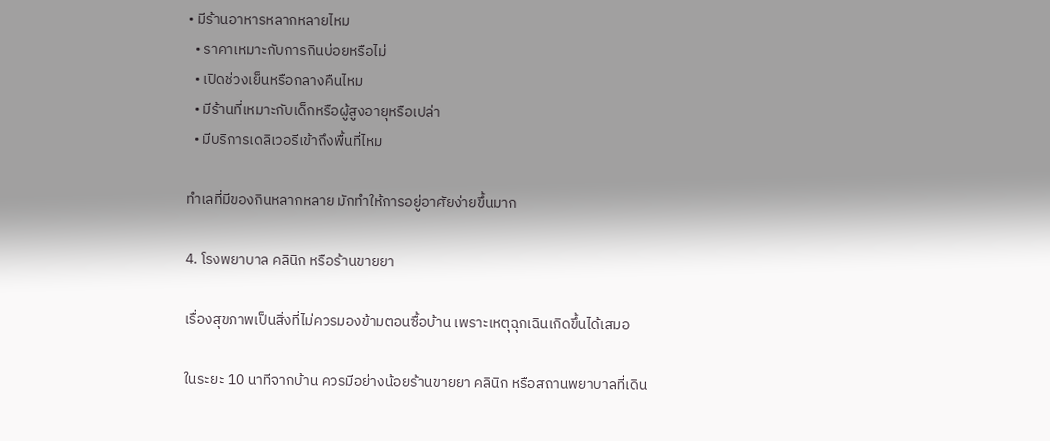• มีร้านอาหารหลากหลายไหม
  • ราคาเหมาะกับการกินบ่อยหรือไม่
  • เปิดช่วงเย็นหรือกลางคืนไหม
  • มีร้านที่เหมาะกับเด็กหรือผู้สูงอายุหรือเปล่า
  • มีบริการเดลิเวอรีเข้าถึงพื้นที่ไหม

ทำเลที่มีของกินหลากหลาย มักทำให้การอยู่อาศัยง่ายขึ้นมาก

4. โรงพยาบาล คลินิก หรือร้านขายยา

เรื่องสุขภาพเป็นสิ่งที่ไม่ควรมองข้ามตอนซื้อบ้าน เพราะเหตุฉุกเฉินเกิดขึ้นได้เสมอ

ในระยะ 10 นาทีจากบ้าน ควรมีอย่างน้อยร้านขายยา คลินิก หรือสถานพยาบาลที่เดิน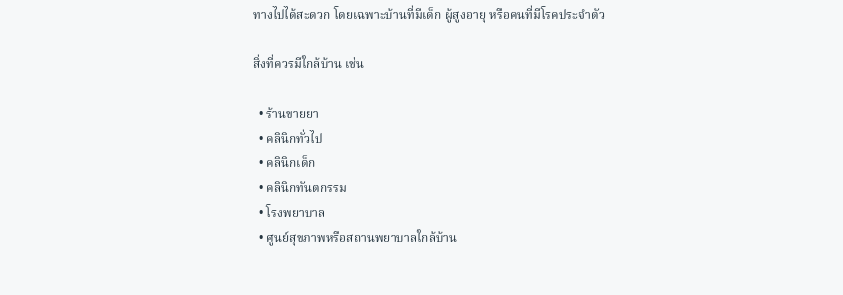ทางไปได้สะดวก โดยเฉพาะบ้านที่มีเด็ก ผู้สูงอายุ หรือคนที่มีโรคประจำตัว

สิ่งที่ควรมีใกล้บ้าน เช่น

  • ร้านขายยา
  • คลินิกทั่วไป
  • คลินิกเด็ก
  • คลินิกทันตกรรม
  • โรงพยาบาล
  • ศูนย์สุขภาพหรือสถานพยาบาลใกล้บ้าน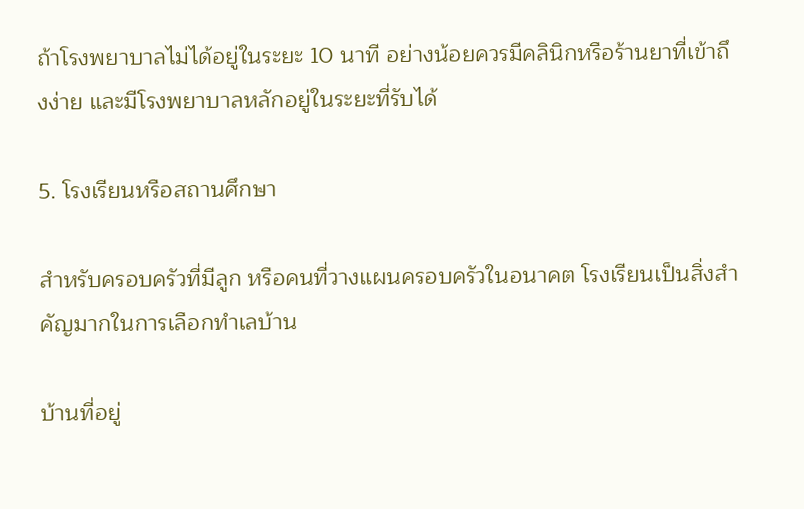ถ้าโรงพยาบาลไม่ได้อยู่ในระยะ 10 นาที อย่างน้อยควรมีคลินิกหรือร้านยาที่เข้าถึงง่าย และมีโรงพยาบาลหลักอยู่ในระยะที่รับได้

5. โรงเรียนหรือสถานศึกษา

สำหรับครอบครัวที่มีลูก หรือคนที่วางแผนครอบครัวในอนาคต โรงเรียนเป็นสิ่งสำคัญมากในการเลือกทำเลบ้าน

บ้านที่อยู่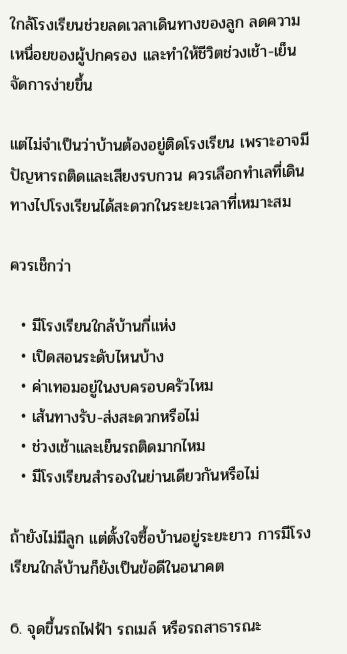ใกล้โรงเรียนช่วยลดเวลาเดินทางของลูก ลดความเหนื่อยของผู้ปกครอง และทำให้ชีวิตช่วงเช้า-เย็นจัดการง่ายขึ้น

แต่ไม่จำเป็นว่าบ้านต้องอยู่ติดโรงเรียน เพราะอาจมีปัญหารถติดและเสียงรบกวน ควรเลือกทำเลที่เดินทางไปโรงเรียนได้สะดวกในระยะเวลาที่เหมาะสม

ควรเช็กว่า

  • มีโรงเรียนใกล้บ้านกี่แห่ง
  • เปิดสอนระดับไหนบ้าง
  • ค่าเทอมอยู่ในงบครอบครัวไหม
  • เส้นทางรับ-ส่งสะดวกหรือไม่
  • ช่วงเช้าและเย็นรถติดมากไหม
  • มีโรงเรียนสำรองในย่านเดียวกันหรือไม่

ถ้ายังไม่มีลูก แต่ตั้งใจซื้อบ้านอยู่ระยะยาว การมีโรงเรียนใกล้บ้านก็ยังเป็นข้อดีในอนาคต

6. จุดขึ้นรถไฟฟ้า รถเมล์ หรือรถสาธารณะ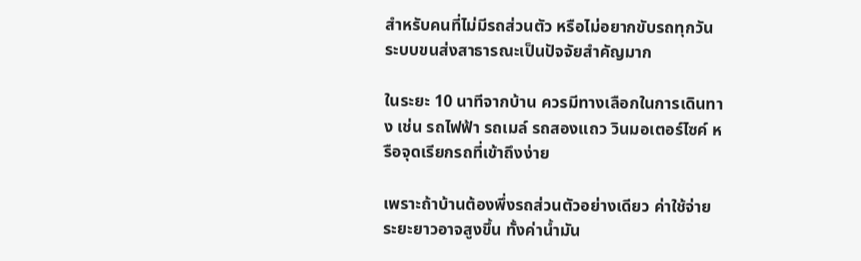สำหรับคนที่ไม่มีรถส่วนตัว หรือไม่อยากขับรถทุกวัน ระบบขนส่งสาธารณะเป็นปัจจัยสำคัญมาก

ในระยะ 10 นาทีจากบ้าน ควรมีทางเลือกในการเดินทาง เช่น รถไฟฟ้า รถเมล์ รถสองแถว วินมอเตอร์ไซค์ หรือจุดเรียกรถที่เข้าถึงง่าย

เพราะถ้าบ้านต้องพึ่งรถส่วนตัวอย่างเดียว ค่าใช้จ่ายระยะยาวอาจสูงขึ้น ทั้งค่าน้ำมัน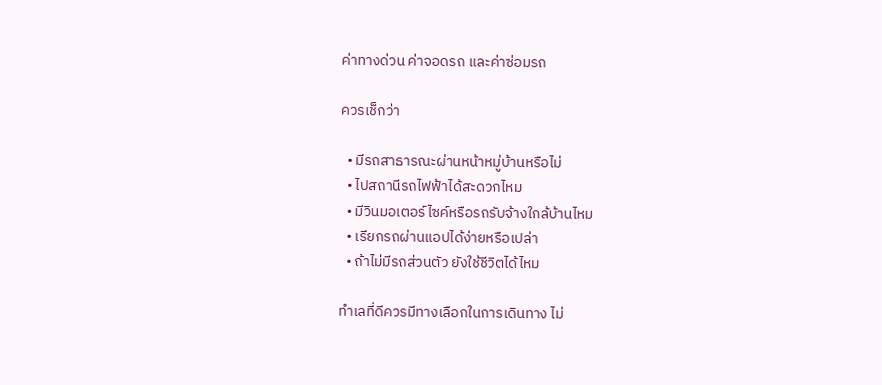ค่าทางด่วน ค่าจอดรถ และค่าซ่อมรถ

ควรเช็กว่า

  • มีรถสาธารณะผ่านหน้าหมู่บ้านหรือไม่
  • ไปสถานีรถไฟฟ้าได้สะดวกไหม
  • มีวินมอเตอร์ไซค์หรือรถรับจ้างใกล้บ้านไหม
  • เรียกรถผ่านแอปได้ง่ายหรือเปล่า
  • ถ้าไม่มีรถส่วนตัว ยังใช้ชีวิตได้ไหม

ทำเลที่ดีควรมีทางเลือกในการเดินทาง ไม่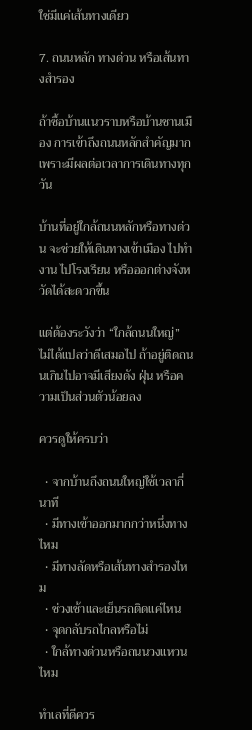ใช่มีแค่เส้นทางเดียว

7. ถนนหลัก ทางด่วน หรือเส้นทางสำรอง

ถ้าซื้อบ้านแนวราบหรือบ้านชานเมือง การเข้าถึงถนนหลักสำคัญมาก เพราะมีผลต่อเวลาการเดินทางทุกวัน

บ้านที่อยู่ใกล้ถนนหลักหรือทางด่วน จะช่วยให้เดินทางเข้าเมือง ไปทำงาน ไปโรงเรียน หรือออกต่างจังหวัดได้สะดวกขึ้น

แต่ต้องระวังว่า “ใกล้ถนนใหญ่” ไม่ได้แปลว่าดีเสมอไป ถ้าอยู่ติดถนนเกินไปอาจมีเสียงดัง ฝุ่น หรือความเป็นส่วนตัวน้อยลง

ควรดูให้ครบว่า

  • จากบ้านถึงถนนใหญ่ใช้เวลากี่นาที
  • มีทางเข้าออกมากกว่าหนึ่งทางไหม
  • มีทางลัดหรือเส้นทางสำรองไหม
  • ช่วงเช้าและเย็นรถติดแค่ไหน
  • จุดกลับรถไกลหรือไม่
  • ใกล้ทางด่วนหรือถนนวงแหวนไหม

ทำเลที่ดีควร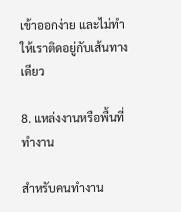เข้าออกง่าย และไม่ทำให้เราติดอยู่กับเส้นทางเดียว

8. แหล่งงานหรือพื้นที่ทำงาน

สำหรับคนทำงาน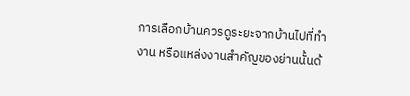การเลือกบ้านควรดูระยะจากบ้านไปที่ทำงาน หรือแหล่งงานสำคัญของย่านนั้นด้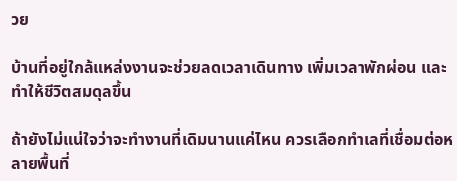วย

บ้านที่อยู่ใกล้แหล่งงานจะช่วยลดเวลาเดินทาง เพิ่มเวลาพักผ่อน และทำให้ชีวิตสมดุลขึ้น

ถ้ายังไม่แน่ใจว่าจะทำงานที่เดิมนานแค่ไหน ควรเลือกทำเลที่เชื่อมต่อหลายพื้นที่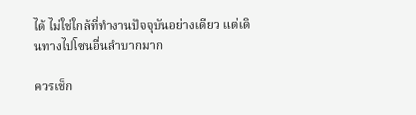ได้ ไม่ใช่ใกล้ที่ทำงานปัจจุบันอย่างเดียว แต่เดินทางไปโซนอื่นลำบากมาก

ควรเช็ก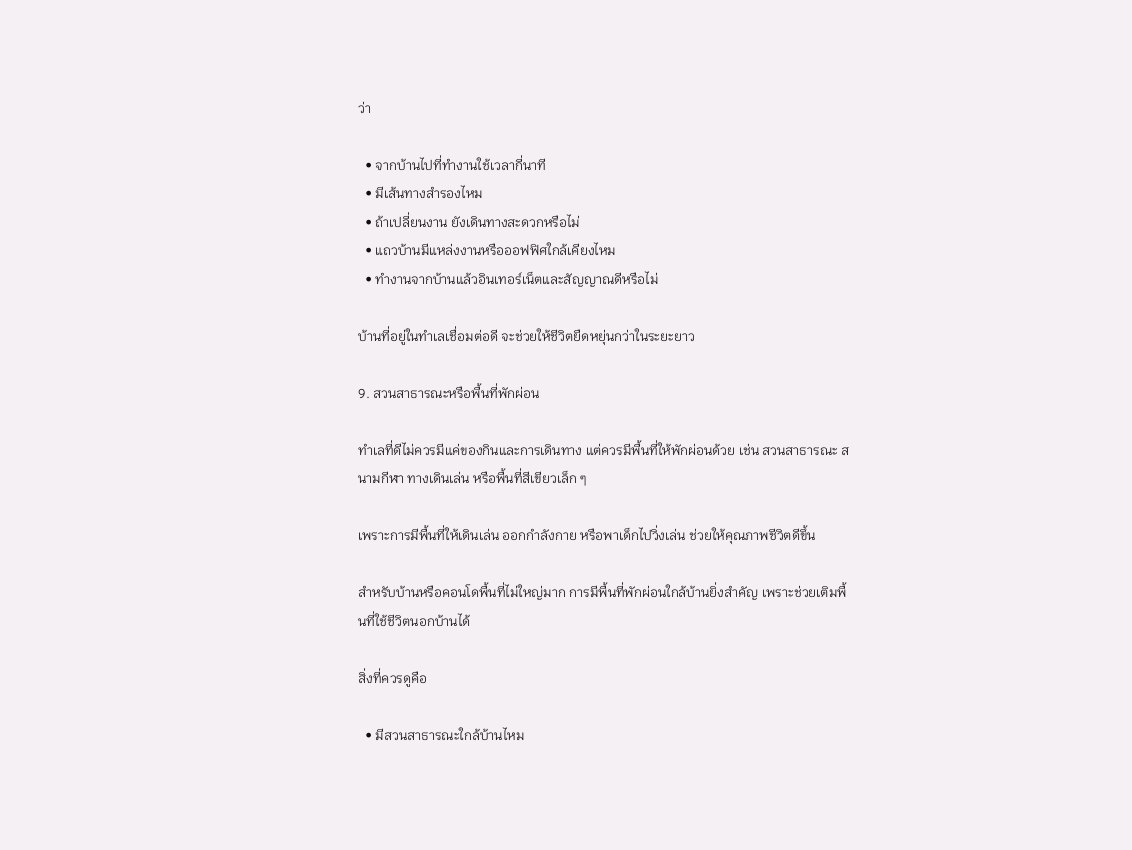ว่า

  • จากบ้านไปที่ทำงานใช้เวลากี่นาที
  • มีเส้นทางสำรองไหม
  • ถ้าเปลี่ยนงาน ยังเดินทางสะดวกหรือไม่
  • แถวบ้านมีแหล่งงานหรือออฟฟิศใกล้เคียงไหม
  • ทำงานจากบ้านแล้วอินเทอร์เน็ตและสัญญาณดีหรือไม่

บ้านที่อยู่ในทำเลเชื่อมต่อดี จะช่วยให้ชีวิตยืดหยุ่นกว่าในระยะยาว

9. สวนสาธารณะหรือพื้นที่พักผ่อน

ทำเลที่ดีไม่ควรมีแค่ของกินและการเดินทาง แต่ควรมีพื้นที่ให้พักผ่อนด้วย เช่น สวนสาธารณะ สนามกีฬา ทางเดินเล่น หรือพื้นที่สีเขียวเล็ก ๆ

เพราะการมีพื้นที่ให้เดินเล่น ออกกำลังกาย หรือพาเด็กไปวิ่งเล่น ช่วยให้คุณภาพชีวิตดีขึ้น

สำหรับบ้านหรือคอนโดพื้นที่ไม่ใหญ่มาก การมีพื้นที่พักผ่อนใกล้บ้านยิ่งสำคัญ เพราะช่วยเติมพื้นที่ใช้ชีวิตนอกบ้านได้

สิ่งที่ควรดูคือ

  • มีสวนสาธารณะใกล้บ้านไหม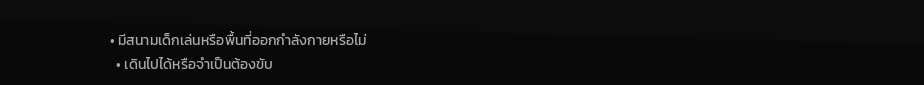• มีสนามเด็กเล่นหรือพื้นที่ออกกำลังกายหรือไม่
  • เดินไปได้หรือจำเป็นต้องขับ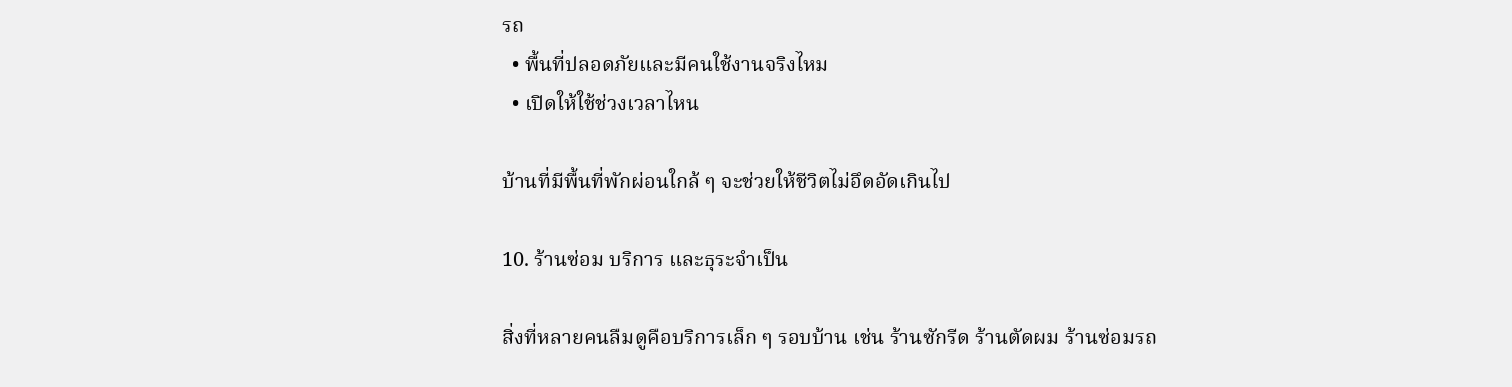รถ
  • พื้นที่ปลอดภัยและมีคนใช้งานจริงไหม
  • เปิดให้ใช้ช่วงเวลาไหน

บ้านที่มีพื้นที่พักผ่อนใกล้ ๆ จะช่วยให้ชีวิตไม่อึดอัดเกินไป

10. ร้านซ่อม บริการ และธุระจำเป็น

สิ่งที่หลายคนลืมดูคือบริการเล็ก ๆ รอบบ้าน เช่น ร้านซักรีด ร้านตัดผม ร้านซ่อมรถ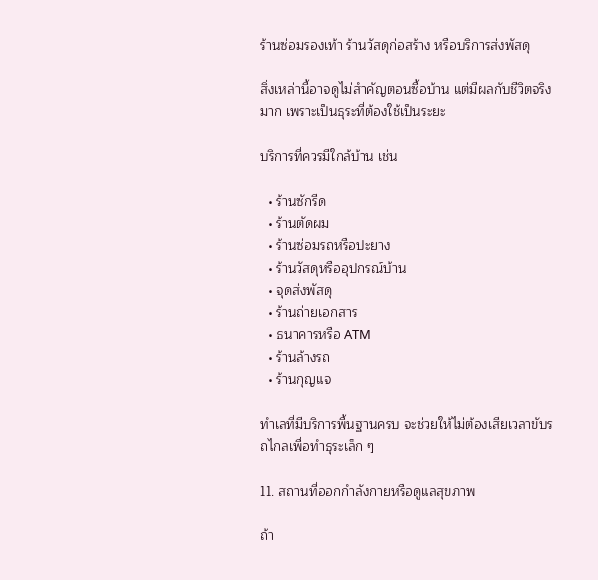ร้านซ่อมรองเท้า ร้านวัสดุก่อสร้าง หรือบริการส่งพัสดุ

สิ่งเหล่านี้อาจดูไม่สำคัญตอนซื้อบ้าน แต่มีผลกับชีวิตจริงมาก เพราะเป็นธุระที่ต้องใช้เป็นระยะ

บริการที่ควรมีใกล้บ้าน เช่น

  • ร้านซักรีด
  • ร้านตัดผม
  • ร้านซ่อมรถหรือปะยาง
  • ร้านวัสดุหรืออุปกรณ์บ้าน
  • จุดส่งพัสดุ
  • ร้านถ่ายเอกสาร
  • ธนาคารหรือ ATM
  • ร้านล้างรถ
  • ร้านกุญแจ

ทำเลที่มีบริการพื้นฐานครบ จะช่วยให้ไม่ต้องเสียเวลาขับรถไกลเพื่อทำธุระเล็ก ๆ

11. สถานที่ออกกำลังกายหรือดูแลสุขภาพ

ถ้า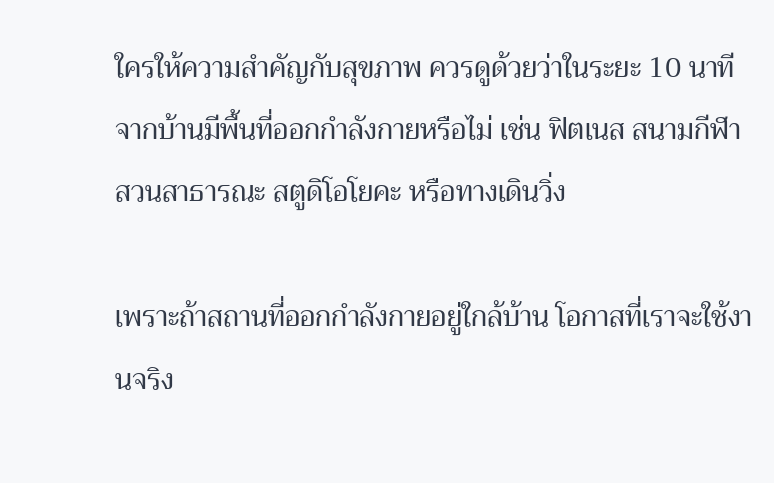ใครให้ความสำคัญกับสุขภาพ ควรดูด้วยว่าในระยะ 10 นาทีจากบ้านมีพื้นที่ออกกำลังกายหรือไม่ เช่น ฟิตเนส สนามกีฬา สวนสาธารณะ สตูดิโอโยคะ หรือทางเดินวิ่ง

เพราะถ้าสถานที่ออกกำลังกายอยู่ใกล้บ้าน โอกาสที่เราจะใช้งานจริง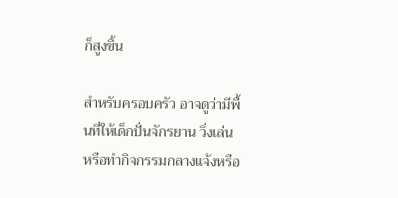ก็สูงขึ้น

สำหรับครอบครัว อาจดูว่ามีพื้นที่ให้เด็กปั่นจักรยาน วิ่งเล่น หรือทำกิจกรรมกลางแจ้งหรือ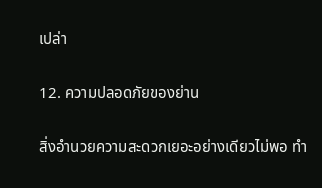เปล่า

12. ความปลอดภัยของย่าน

สิ่งอำนวยความสะดวกเยอะอย่างเดียวไม่พอ ทำ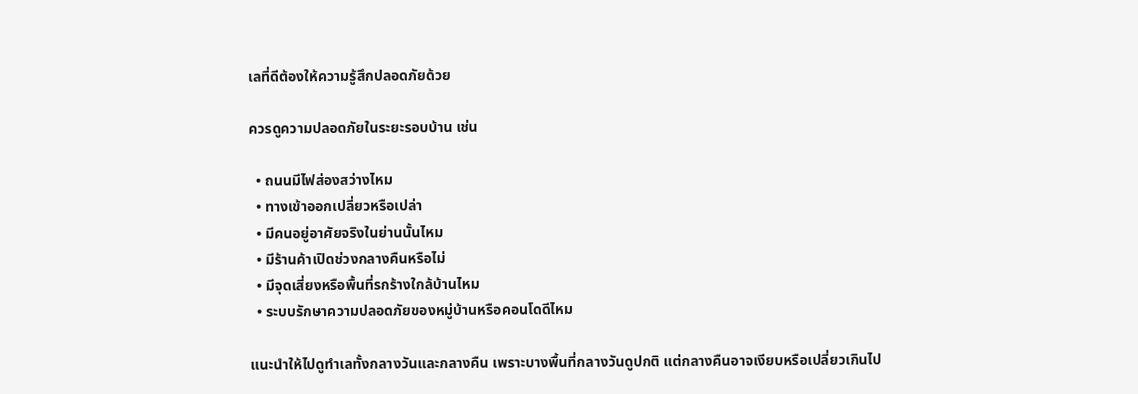เลที่ดีต้องให้ความรู้สึกปลอดภัยด้วย

ควรดูความปลอดภัยในระยะรอบบ้าน เช่น

  • ถนนมีไฟส่องสว่างไหม
  • ทางเข้าออกเปลี่ยวหรือเปล่า
  • มีคนอยู่อาศัยจริงในย่านนั้นไหม
  • มีร้านค้าเปิดช่วงกลางคืนหรือไม่
  • มีจุดเสี่ยงหรือพื้นที่รกร้างใกล้บ้านไหม
  • ระบบรักษาความปลอดภัยของหมู่บ้านหรือคอนโดดีไหม

แนะนำให้ไปดูทำเลทั้งกลางวันและกลางคืน เพราะบางพื้นที่กลางวันดูปกติ แต่กลางคืนอาจเงียบหรือเปลี่ยวเกินไป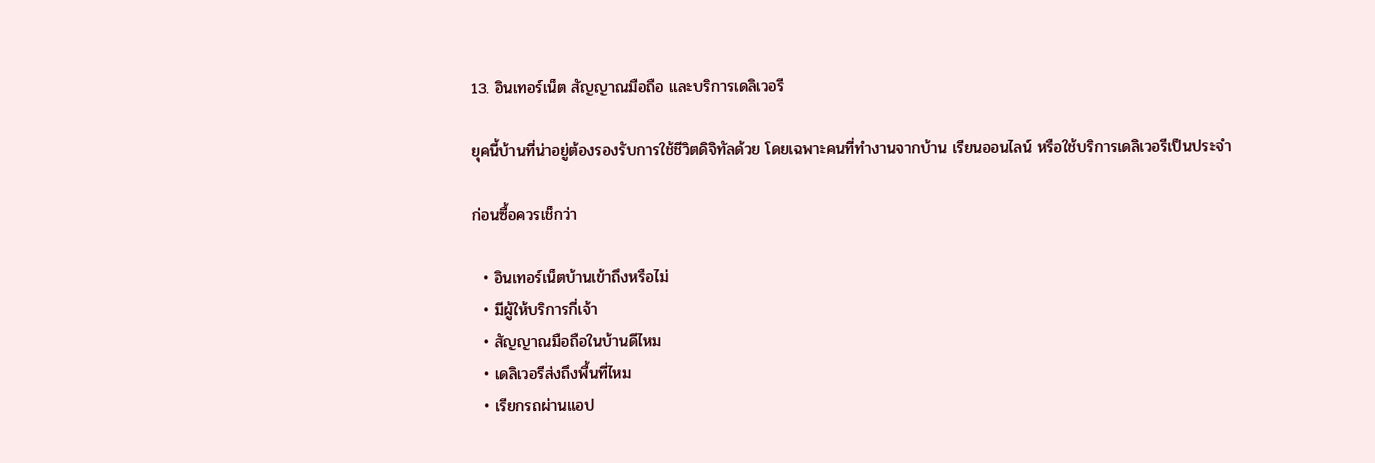13. อินเทอร์เน็ต สัญญาณมือถือ และบริการเดลิเวอรี

ยุคนี้บ้านที่น่าอยู่ต้องรองรับการใช้ชีวิตดิจิทัลด้วย โดยเฉพาะคนที่ทำงานจากบ้าน เรียนออนไลน์ หรือใช้บริการเดลิเวอรีเป็นประจำ

ก่อนซื้อควรเช็กว่า

  • อินเทอร์เน็ตบ้านเข้าถึงหรือไม่
  • มีผู้ให้บริการกี่เจ้า
  • สัญญาณมือถือในบ้านดีไหม
  • เดลิเวอรีส่งถึงพื้นที่ไหม
  • เรียกรถผ่านแอป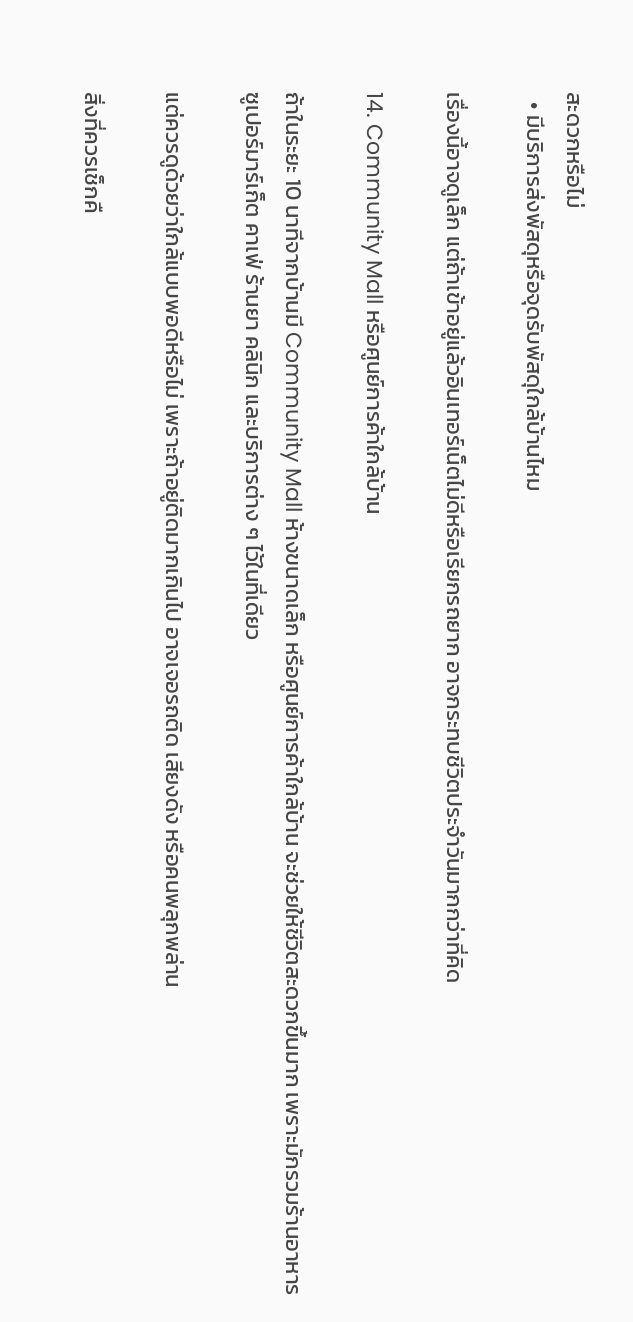สะดวกหรือไม่
  • มีบริการส่งพัสดุหรือจุดรับพัสดุใกล้บ้านไหม

เรื่องนี้อาจดูเล็ก แต่ถ้าเข้าอยู่แล้วอินเทอร์เน็ตไม่ดีหรือเรียกรถยาก อาจกระทบชีวิตประจำวันมากกว่าที่คิด

14. Community Mall หรือศูนย์การค้าใกล้บ้าน

ถ้าในระยะ 10 นาทีจากบ้านมี Community Mall ห้างขนาดเล็ก หรือศูนย์การค้าใกล้บ้าน จะช่วยให้ชีวิตสะดวกขึ้นมาก เพราะมักรวมร้านอาหาร ซูเปอร์มาร์เก็ต คาเฟ่ ร้านยา คลินิก และบริการต่าง ๆ ไว้ในที่เดียว

แต่ควรดูด้วยว่าใกล้แบบพอดีหรือไม่ เพราะถ้าอยู่ติดมากเกินไป อาจเจอรถติด เสียงดัง หรือคนพลุกพล่าน

สิ่งที่ควรเช็กคื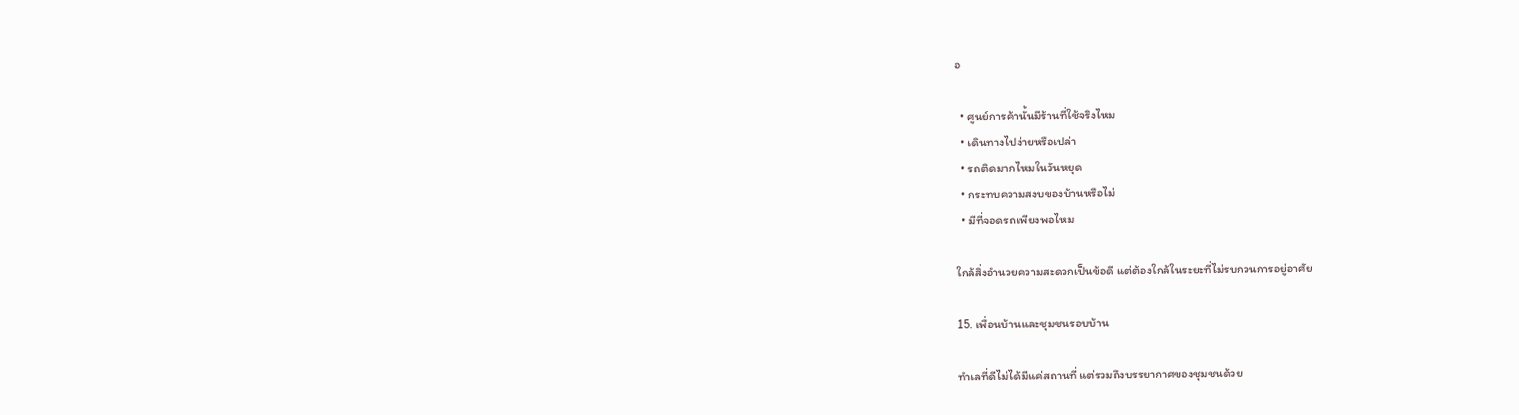อ

  • ศูนย์การค้านั้นมีร้านที่ใช้จริงไหม
  • เดินทางไปง่ายหรือเปล่า
  • รถติดมากไหมในวันหยุด
  • กระทบความสงบของบ้านหรือไม่
  • มีที่จอดรถเพียงพอไหม

ใกล้สิ่งอำนวยความสะดวกเป็นข้อดี แต่ต้องใกล้ในระยะที่ไม่รบกวนการอยู่อาศัย

15. เพื่อนบ้านและชุมชนรอบบ้าน

ทำเลที่ดีไม่ได้มีแค่สถานที่ แต่รวมถึงบรรยากาศของชุมชนด้วย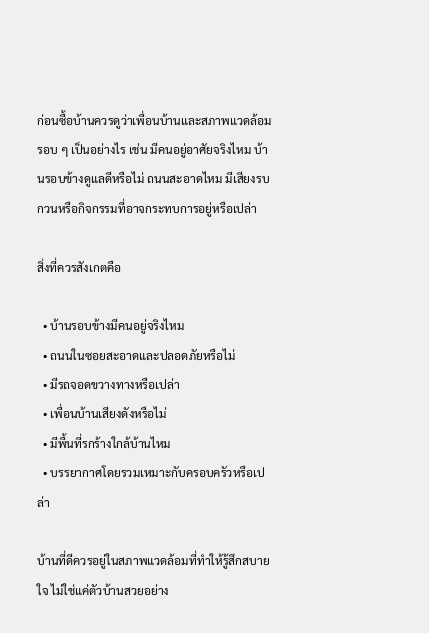ก่อนซื้อบ้านควรดูว่าเพื่อนบ้านและสภาพแวดล้อมรอบ ๆ เป็นอย่างไร เช่น มีคนอยู่อาศัยจริงไหม บ้านรอบข้างดูแลดีหรือไม่ ถนนสะอาดไหม มีเสียงรบกวนหรือกิจกรรมที่อาจกระทบการอยู่หรือเปล่า

สิ่งที่ควรสังเกตคือ

  • บ้านรอบข้างมีคนอยู่จริงไหม
  • ถนนในซอยสะอาดและปลอดภัยหรือไม่
  • มีรถจอดขวางทางหรือเปล่า
  • เพื่อนบ้านเสียงดังหรือไม่
  • มีพื้นที่รกร้างใกล้บ้านไหม
  • บรรยากาศโดยรวมเหมาะกับครอบครัวหรือเปล่า

บ้านที่ดีควรอยู่ในสภาพแวดล้อมที่ทำให้รู้สึกสบายใจ ไม่ใช่แค่ตัวบ้านสวยอย่าง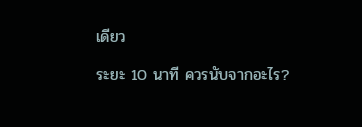เดียว

ระยะ 10 นาที ควรนับจากอะไร?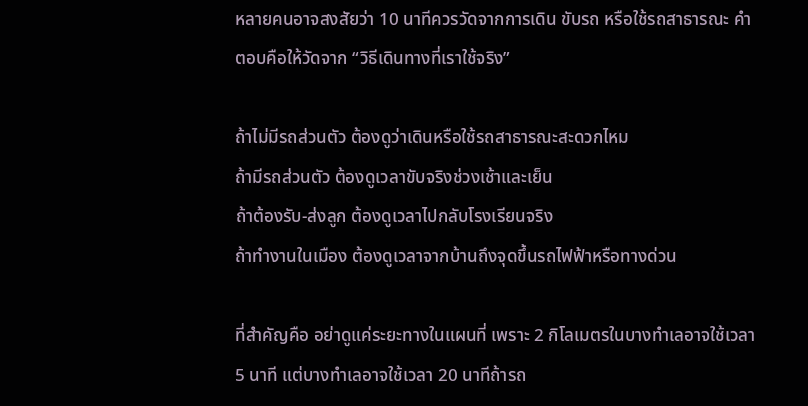หลายคนอาจสงสัยว่า 10 นาทีควรวัดจากการเดิน ขับรถ หรือใช้รถสาธารณะ คำตอบคือให้วัดจาก “วิธีเดินทางที่เราใช้จริง”

ถ้าไม่มีรถส่วนตัว ต้องดูว่าเดินหรือใช้รถสาธารณะสะดวกไหม
ถ้ามีรถส่วนตัว ต้องดูเวลาขับจริงช่วงเช้าและเย็น
ถ้าต้องรับ-ส่งลูก ต้องดูเวลาไปกลับโรงเรียนจริง
ถ้าทำงานในเมือง ต้องดูเวลาจากบ้านถึงจุดขึ้นรถไฟฟ้าหรือทางด่วน

ที่สำคัญคือ อย่าดูแค่ระยะทางในแผนที่ เพราะ 2 กิโลเมตรในบางทำเลอาจใช้เวลา 5 นาที แต่บางทำเลอาจใช้เวลา 20 นาทีถ้ารถ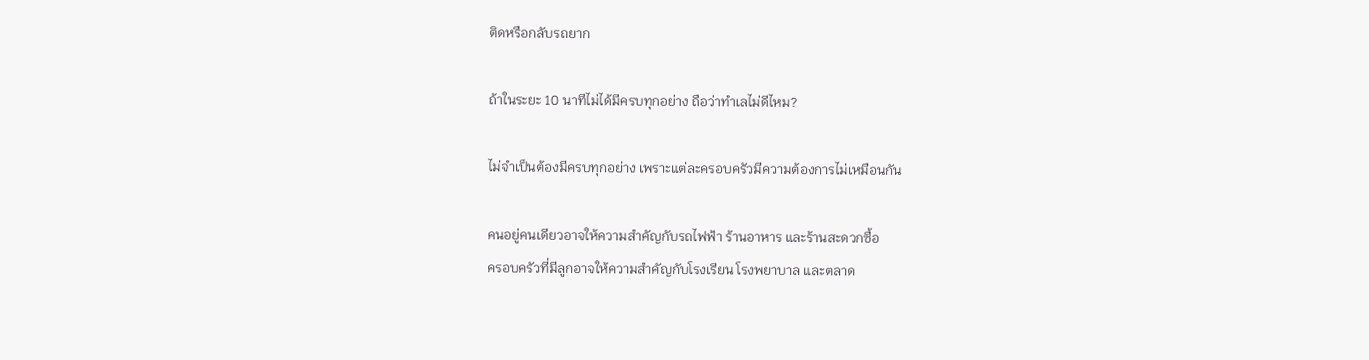ติดหรือกลับรถยาก

ถ้าในระยะ 10 นาทีไม่ได้มีครบทุกอย่าง ถือว่าทำเลไม่ดีไหม?

ไม่จำเป็นต้องมีครบทุกอย่าง เพราะแต่ละครอบครัวมีความต้องการไม่เหมือนกัน

คนอยู่คนเดียวอาจให้ความสำคัญกับรถไฟฟ้า ร้านอาหาร และร้านสะดวกซื้อ
ครอบครัวที่มีลูกอาจให้ความสำคัญกับโรงเรียน โรงพยาบาล และตลาด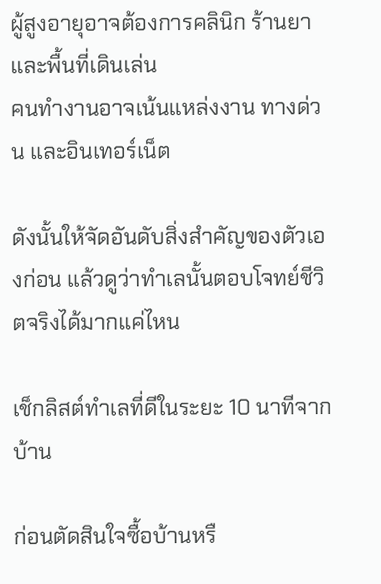ผู้สูงอายุอาจต้องการคลินิก ร้านยา และพื้นที่เดินเล่น
คนทำงานอาจเน้นแหล่งงาน ทางด่วน และอินเทอร์เน็ต

ดังนั้นให้จัดอันดับสิ่งสำคัญของตัวเองก่อน แล้วดูว่าทำเลนั้นตอบโจทย์ชีวิตจริงได้มากแค่ไหน

เช็กลิสต์ทำเลที่ดีในระยะ 10 นาทีจากบ้าน

ก่อนตัดสินใจซื้อบ้านหรื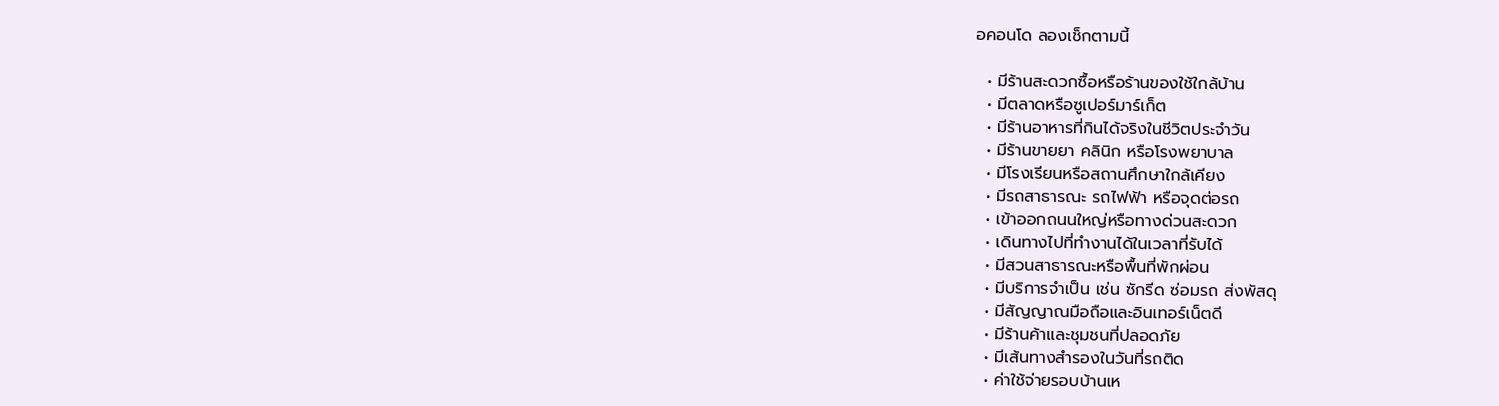อคอนโด ลองเช็กตามนี้

  • มีร้านสะดวกซื้อหรือร้านของใช้ใกล้บ้าน
  • มีตลาดหรือซูเปอร์มาร์เก็ต
  • มีร้านอาหารที่กินได้จริงในชีวิตประจำวัน
  • มีร้านขายยา คลินิก หรือโรงพยาบาล
  • มีโรงเรียนหรือสถานศึกษาใกล้เคียง
  • มีรถสาธารณะ รถไฟฟ้า หรือจุดต่อรถ
  • เข้าออกถนนใหญ่หรือทางด่วนสะดวก
  • เดินทางไปที่ทำงานได้ในเวลาที่รับได้
  • มีสวนสาธารณะหรือพื้นที่พักผ่อน
  • มีบริการจำเป็น เช่น ซักรีด ซ่อมรถ ส่งพัสดุ
  • มีสัญญาณมือถือและอินเทอร์เน็ตดี
  • มีร้านค้าและชุมชนที่ปลอดภัย
  • มีเส้นทางสำรองในวันที่รถติด
  • ค่าใช้จ่ายรอบบ้านเห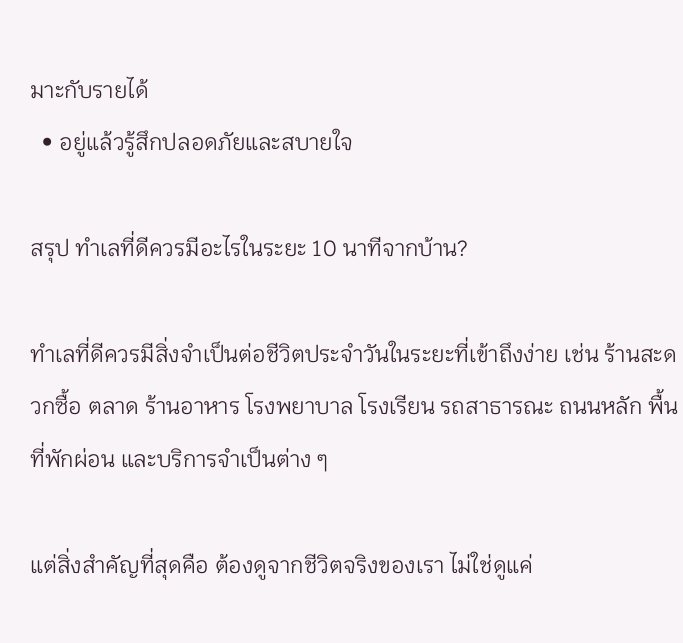มาะกับรายได้
  • อยู่แล้วรู้สึกปลอดภัยและสบายใจ

สรุป ทำเลที่ดีควรมีอะไรในระยะ 10 นาทีจากบ้าน?

ทำเลที่ดีควรมีสิ่งจำเป็นต่อชีวิตประจำวันในระยะที่เข้าถึงง่าย เช่น ร้านสะดวกซื้อ ตลาด ร้านอาหาร โรงพยาบาล โรงเรียน รถสาธารณะ ถนนหลัก พื้นที่พักผ่อน และบริการจำเป็นต่าง ๆ

แต่สิ่งสำคัญที่สุดคือ ต้องดูจากชีวิตจริงของเรา ไม่ใช่ดูแค่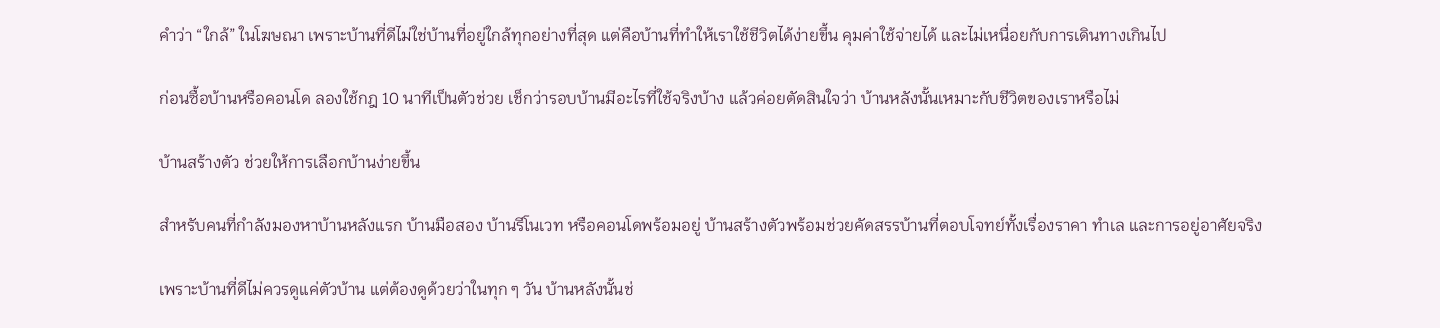คำว่า “ใกล้” ในโฆษณา เพราะบ้านที่ดีไม่ใช่บ้านที่อยู่ใกล้ทุกอย่างที่สุด แต่คือบ้านที่ทำให้เราใช้ชีวิตได้ง่ายขึ้น คุมค่าใช้จ่ายได้ และไม่เหนื่อยกับการเดินทางเกินไป

ก่อนซื้อบ้านหรือคอนโด ลองใช้กฎ 10 นาทีเป็นตัวช่วย เช็กว่ารอบบ้านมีอะไรที่ใช้จริงบ้าง แล้วค่อยตัดสินใจว่า บ้านหลังนั้นเหมาะกับชีวิตของเราหรือไม่

บ้านสร้างตัว ช่วยให้การเลือกบ้านง่ายขึ้น

สำหรับคนที่กำลังมองหาบ้านหลังแรก บ้านมือสอง บ้านรีโนเวท หรือคอนโดพร้อมอยู่ บ้านสร้างตัวพร้อมช่วยคัดสรรบ้านที่ตอบโจทย์ทั้งเรื่องราคา ทำเล และการอยู่อาศัยจริง

เพราะบ้านที่ดีไม่ควรดูแค่ตัวบ้าน แต่ต้องดูด้วยว่าในทุก ๆ วัน บ้านหลังนั้นช่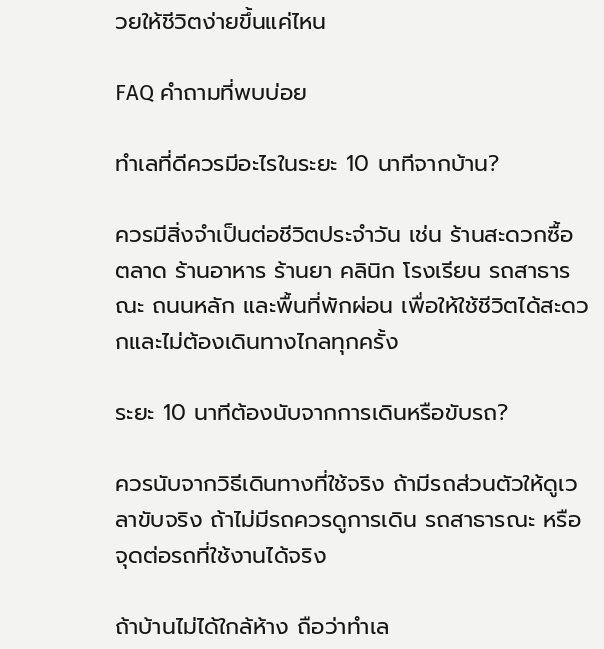วยให้ชีวิตง่ายขึ้นแค่ไหน

FAQ คำถามที่พบบ่อย

ทำเลที่ดีควรมีอะไรในระยะ 10 นาทีจากบ้าน?

ควรมีสิ่งจำเป็นต่อชีวิตประจำวัน เช่น ร้านสะดวกซื้อ ตลาด ร้านอาหาร ร้านยา คลินิก โรงเรียน รถสาธารณะ ถนนหลัก และพื้นที่พักผ่อน เพื่อให้ใช้ชีวิตได้สะดวกและไม่ต้องเดินทางไกลทุกครั้ง

ระยะ 10 นาทีต้องนับจากการเดินหรือขับรถ?

ควรนับจากวิธีเดินทางที่ใช้จริง ถ้ามีรถส่วนตัวให้ดูเวลาขับจริง ถ้าไม่มีรถควรดูการเดิน รถสาธารณะ หรือจุดต่อรถที่ใช้งานได้จริง

ถ้าบ้านไม่ได้ใกล้ห้าง ถือว่าทำเล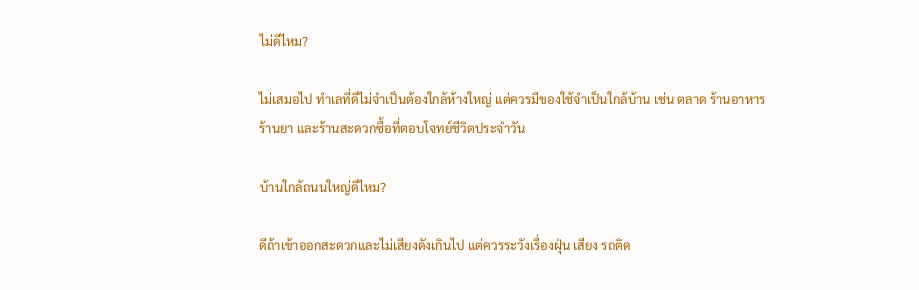ไม่ดีไหม?

ไม่เสมอไป ทำเลที่ดีไม่จำเป็นต้องใกล้ห้างใหญ่ แต่ควรมีของใช้จำเป็นใกล้บ้าน เช่น ตลาด ร้านอาหาร ร้านยา และร้านสะดวกซื้อที่ตอบโจทย์ชีวิตประจำวัน

บ้านใกล้ถนนใหญ่ดีไหม?

ดีถ้าเข้าออกสะดวกและไม่เสียงดังเกินไป แต่ควรระวังเรื่องฝุ่น เสียง รถติด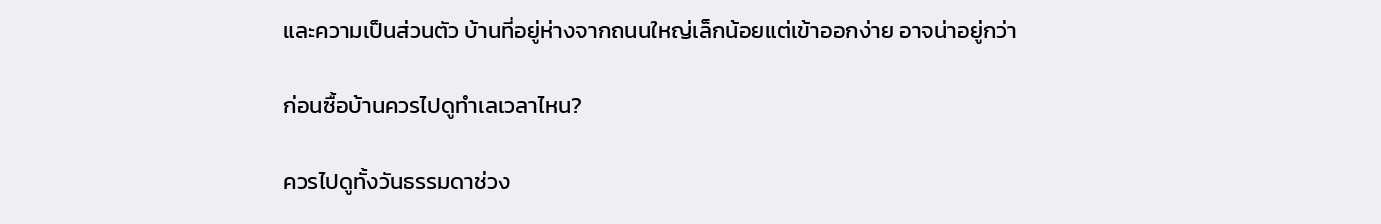และความเป็นส่วนตัว บ้านที่อยู่ห่างจากถนนใหญ่เล็กน้อยแต่เข้าออกง่าย อาจน่าอยู่กว่า

ก่อนซื้อบ้านควรไปดูทำเลเวลาไหน?

ควรไปดูทั้งวันธรรมดาช่วง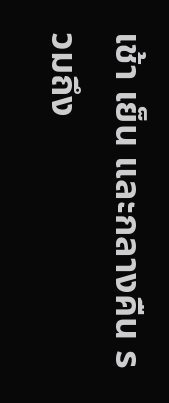เช้า เย็น และกลางคืน รวมถึง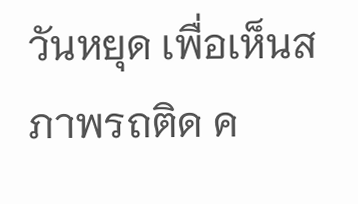วันหยุด เพื่อเห็นสภาพรถติด ค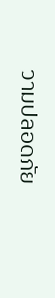วามปลอดภัย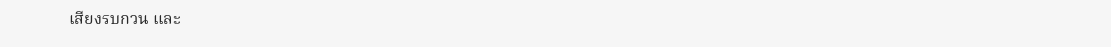เสียงรบกวน และ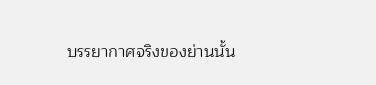บรรยากาศจริงของย่านนั้น